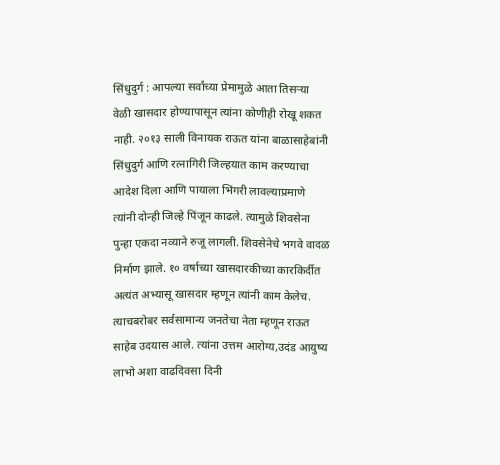सिंधुदुर्ग : आपल्या सर्वांच्या प्रेमामुळे आता तिसऱ्या वेळी खासदार होण्यापासून त्यांना कोणीही रोखू शकत नाही. २०१३ साली विनायक राऊत यांना बाळासाहेबांनी सिंधुदुर्ग आणि रत्नागिरी जिल्हयात काम करण्याचा आदेश दिला आणि पायाला भिंगरी लावल्याप्रमाणे त्यांनी दोन्ही जिल्हे पिंजून काढले. त्यामुळे शिवसेना पुन्हा एकदा नव्याने रुजू लागली. शिवसेनेचे भगवे वादळ निर्माण झाले. १० वर्षाच्या खासदारकीच्या कारकिर्दीत अत्यंत अभ्यासू खासदार म्हणून त्यांनी काम केलेच. त्याचबरोबर सर्वसामान्य जनतेचा नेता म्हणून राऊत साहेब उदयास आले. त्यांना उत्तम आरोग्य,उदंड आयुष्य लाभो अशा वाढदिवसा दिनी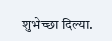शुभेच्छा दिल्या.